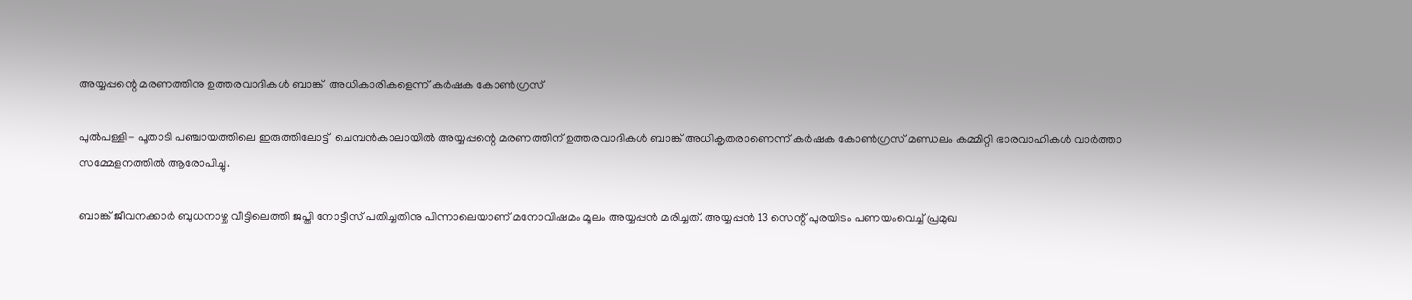അയ്യപ്പന്റെ മരണത്തിനു ഉത്തരവാദികള്‍ ബാങ്ക്  അധികാരികളെന്ന് കര്‍ഷക കോണ്‍ഗ്രസ്

പുല്‍പള്ളി- പൂതാടി പഞ്ചായത്തിലെ ഇരുത്തിലോട്ട്  ചെമ്പന്‍കാലായില്‍ അയ്യപ്പന്റെ മരണത്തിന് ഉത്തരവാദികള്‍ ബാങ്ക് അധികൃതരാണെന്ന് കര്‍ഷക കോണ്‍ഗ്രസ് മണ്ഡലം കമ്മിറ്റി ഭാരവാഹികള്‍ വാര്‍ത്താ സമ്മേളനത്തില്‍ ആരോപിച്ചു.

ബാങ്ക് ജീവനക്കാര്‍ ബുധനാഴ്ച വീട്ടിലെത്തി ജപ്തി നോട്ടീസ് പതിച്ചതിനു പിന്നാലെയാണ് മനോവിഷമം മൂലം അയ്യപ്പന്‍ മരിച്ചത്. അയ്യപ്പന്‍ 13 സെന്റ് പുരയിടം പണയംവെച്ച് പ്രമുഖ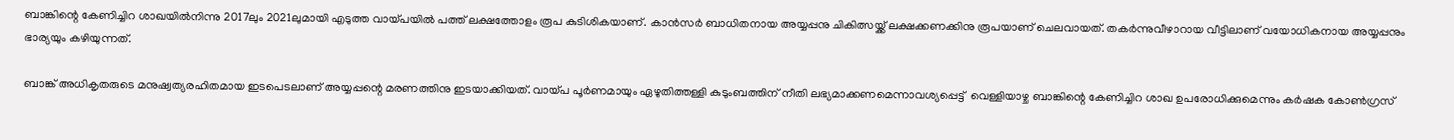ബാങ്കിന്റെ കേണിച്ചിറ ശാഖയില്‍നിന്നു 2017ലും 2021ലുമായി എടുത്ത വായ്പയില്‍ പത്ത് ലക്ഷത്തോളം രൂപ കുടിശികയാണ്. കാന്‍സര്‍ ബാധിതനായ അയ്യപ്പനു ചികിത്സയ്ക്ക് ലക്ഷക്കണക്കിനു രൂപയാണ് ചെലവായത്. തകര്‍ന്നുവീഴാറായ വീട്ടിലാണ് വയോധികനായ അയ്യപ്പനും ഭാര്യയും കഴിയുന്നത്.

ബാങ്ക് അധികൃതരുടെ മനുഷ്വത്യരഹിതമായ ഇടപെടലാണ് അയ്യപ്പന്റെ മരണത്തിനു ഇടയാക്കിയത്. വായ്പ പൂര്‍ണമായും ഏഴുതിത്തള്ളി കുടുംബത്തിന് നീതി ലഭ്യമാക്കണമെന്നാവശ്യപ്പെട്ട്  വെള്ളിയാഴ്ച ബാങ്കിന്റെ കേണിച്ചിറ ശാഖ ഉപരോധിക്കുമെന്നും കര്‍ഷക കോണ്‍ഗ്രസ്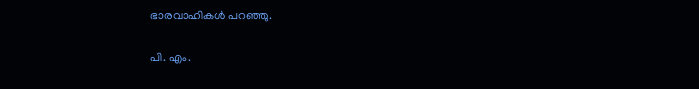ഭാരവാഹികള്‍ പറഞ്ഞു.

പി. എം.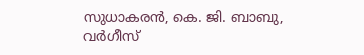സുധാകരന്‍, കെ. ജി. ബാബു, വര്‍ഗീസ്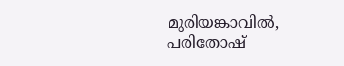മുരിയങ്കാവില്‍, പരിതോഷ്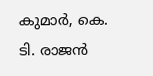കുമാര്‍, കെ. ടി. രാജന്‍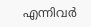എന്നിവര്‍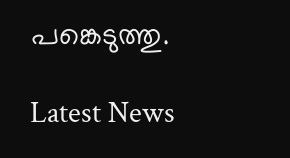പങ്കെടുത്തു.

Latest News